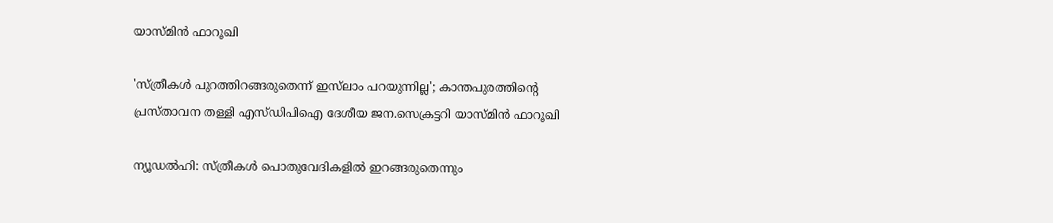യാസ്മിൻ ഫാറൂഖി

'സ്ത്രീകൾ പുറത്തിറങ്ങരുതെന്ന് ഇസ്‌ലാം പറയുന്നില്ല'; കാന്തപുരത്തിന്റെ പ്രസ്താവന തള്ളി എസ്ഡിപിഐ ദേശീയ ജന.സെക്രട്ടറി യാസ്മിൻ ഫാറൂഖി

ന്യൂഡൽഹി: സ്ത്രീകൾ പൊതുവേദികളിൽ ഇറങ്ങരുതെന്നും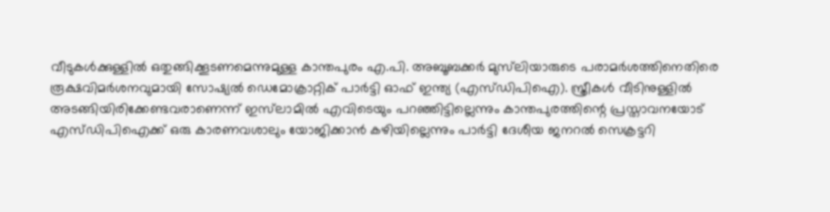വീടുകൾക്കുള്ളിൽ ഒതുങ്ങിക്കൂടണമെന്നുമുള്ള കാന്തപുരം എ.പി. അബൂബക്കർ മുസ്‌ലിയാരുടെ പരാമർശത്തിനെതിരെ രൂക്ഷവിമർശനവുമായി സോഷ്യൽ ഡെമോക്രാറ്റിക് പാർട്ടി ഓഫ് ഇന്ത്യ (എസ്ഡിപിഐ). സ്ത്രീകൾ വീടിനുള്ളിൽ അടങ്ങിയിരിക്കേണ്ടവരാണെന്ന് ഇസ്‌ലാമിൽ എവിടെയും പറഞ്ഞിട്ടില്ലെന്നും കാന്തപുരത്തിന്റെ പ്രസ്താവനയോട് എസ്ഡിപിഐക്ക് ഒരു കാരണവശാലും യോജിക്കാൻ കഴിയില്ലെന്നും പാർട്ടി ദേശീയ ജനറൽ സെക്രട്ടറി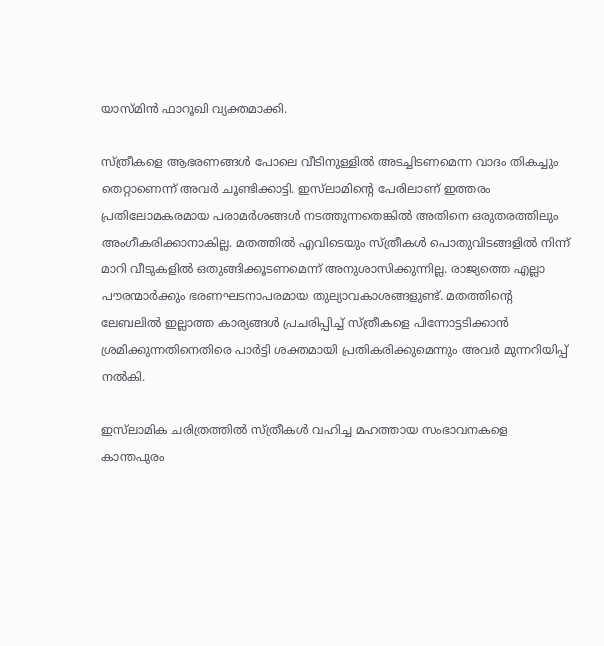യാസ്മിൻ ഫാറൂഖി വ്യക്തമാക്കി.

സ്ത്രീകളെ ആഭരണങ്ങൾ പോലെ വീടിനുള്ളിൽ അടച്ചിടണമെന്ന വാദം തികച്ചും തെറ്റാണെന്ന് അവർ ചൂണ്ടിക്കാട്ടി. ഇസ്‌ലാമിന്റെ പേരിലാണ് ഇത്തരം പ്രതിലോമകരമായ പരാമർശങ്ങൾ നടത്തുന്നതെങ്കിൽ അതിനെ ഒരുതരത്തിലും അംഗീകരിക്കാനാകില്ല. മതത്തിൽ എവിടെയും സ്ത്രീകൾ പൊതുവിടങ്ങളിൽ നിന്ന് മാറി വീടുകളിൽ ഒതുങ്ങിക്കൂടണമെന്ന് അനുശാസിക്കുന്നില്ല. രാജ്യത്തെ എല്ലാ പൗരന്മാർക്കും ഭരണഘടനാപരമായ തുല്യാവകാശങ്ങളുണ്ട്. മതത്തിന്റെ ലേബലിൽ ഇല്ലാത്ത കാര്യങ്ങൾ പ്രചരിപ്പിച്ച് സ്ത്രീകളെ പിന്നോട്ടടിക്കാൻ ശ്രമിക്കുന്നതിനെതിരെ പാർട്ടി ശക്തമായി പ്രതികരിക്കുമെന്നും അവർ മുന്നറിയിപ്പ് നൽകി.

ഇസ്‌ലാമിക ചരിത്രത്തിൽ സ്ത്രീകൾ വഹിച്ച മഹത്തായ സംഭാവനകളെ കാന്തപുരം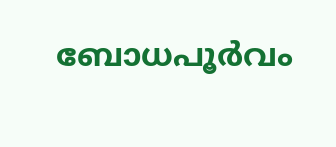ബോധപൂർവം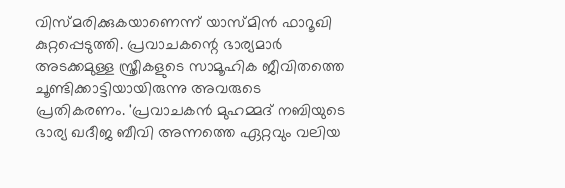വിസ്മരിക്കുകയാണെന്ന് യാസ്മിൻ ഫാറൂഖി കുറ്റപ്പെടുത്തി. പ്രവാചകന്റെ ഭാര്യമാർ അടക്കമുള്ള സ്ത്രീകളുടെ സാമൂഹിക ജീവിതത്തെ ചൂണ്ടിക്കാട്ടിയായിരുന്നു അവരുടെ പ്രതികരണം. 'പ്രവാചകൻ മുഹമ്മദ് നബിയുടെ ഭാര്യ ഖദീജ ബീവി അന്നത്തെ ഏറ്റവും വലിയ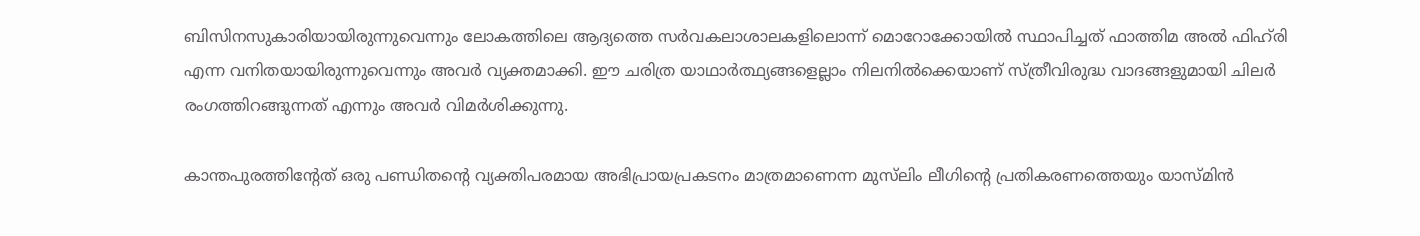ബിസിനസുകാരിയായിരുന്നുവെന്നും ലോകത്തിലെ ആദ്യത്തെ സർവകലാശാലകളിലൊന്ന് മൊറോക്കോയിൽ സ്ഥാപിച്ചത് ഫാത്തിമ അൽ ഫിഹ്‌രി എന്ന വനിതയായിരുന്നുവെന്നും അവർ വ്യക്തമാക്കി. ഈ ചരിത്ര യാഥാർത്ഥ്യങ്ങളെല്ലാം നിലനിൽക്കെയാണ് സ്ത്രീവിരുദ്ധ വാദങ്ങളുമായി ചിലർ രംഗത്തിറങ്ങുന്നത് എന്നും അവർ വിമർശിക്കുന്നു.

കാന്തപുരത്തിന്റേത് ഒരു പണ്ഡിതന്റെ വ്യക്തിപരമായ അഭിപ്രായപ്രകടനം മാത്രമാണെന്ന മുസ്‌ലിം ലീഗിന്റെ പ്രതികരണത്തെയും യാസ്മിൻ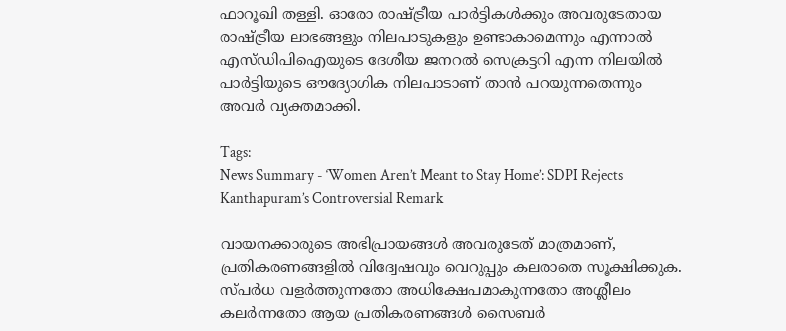ഫാറൂഖി തള്ളി. ഓരോ രാഷ്ട്രീയ പാർട്ടികൾക്കും അവരുടേതായ രാഷ്ട്രീയ ലാഭങ്ങളും നിലപാടുകളും ഉണ്ടാകാമെന്നും എന്നാൽ എസ്ഡിപിഐയുടെ ദേശീയ ജനറൽ സെക്രട്ടറി എന്ന നിലയിൽ പാർട്ടിയുടെ ഔദ്യോഗിക നിലപാടാണ് താൻ പറയുന്നതെന്നും അവർ വ്യക്തമാക്കി.

Tags:
News Summary - ‘Women Aren’t Meant to Stay Home’: SDPI Rejects Kanthapuram’s Controversial Remark

വായനക്കാരുടെ അഭിപ്രായങ്ങള്‍ അവരുടേത് മാത്രമാണ്, പ്രതികരണങ്ങളിൽ വിദ്വേഷവും വെറുപ്പും കലരാതെ സൂക്ഷിക്കുക. സ്പർധ വളർത്തുന്നതോ അധിക്ഷേപമാകുന്നതോ അശ്ലീലം കലർന്നതോ ആയ പ്രതികരണങ്ങൾ സൈബർ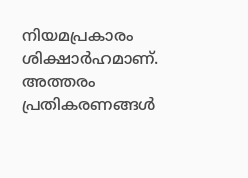നിയമപ്രകാരം ശിക്ഷാർഹമാണ്. അത്തരം പ്രതികരണങ്ങൾ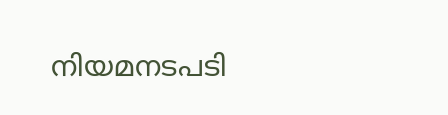നിയമനടപടി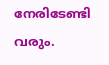നേരിടേണ്ടി വരും.